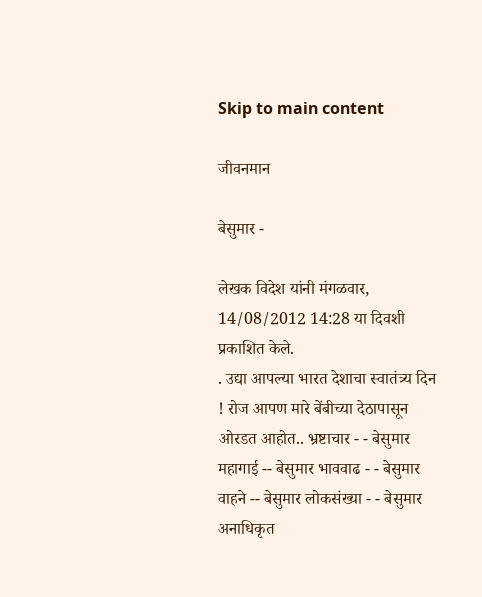Skip to main content

जीवनमान

बेसुमार -

लेखक विदेश यांनी मंगळवार, 14/08/2012 14:28 या दिवशी प्रकाशित केले.
. उद्या आपल्या भारत देशाचा स्वातंत्र्य दिन ! रोज आपण मारे बेंबीच्या देठापासून ओरडत आहोत.. भ्रष्टाचार - - बेसुमार महागाई -- बेसुमार भाववाढ - - बेसुमार वाहने -- बेसुमार लोकसंख्या - - बेसुमार अनाधिकृत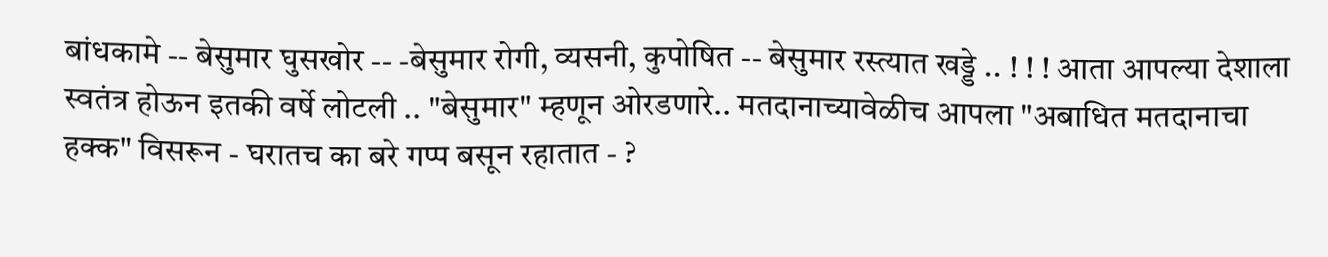बांधकामे -- बेसुमार घुसखोर -- -बेसुमार रोगी, व्यसनी, कुपोषित -- बेसुमार रस्त्यात खड्डे .. ! ! ! आता आपल्या देशाला स्वतंत्र होऊन इतकी वर्षे लोटली .. "बेसुमार" म्हणून ओरडणारे.. मतदानाच्यावेळीच आपला "अबाधित मतदानाचा हक्क" विसरून - घरातच का बरे गप्प बसून रहातात - ?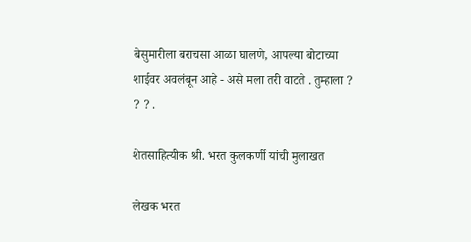बेसुमारीला बराचसा आळा घालणे, आपल्या बोटाच्या शाईवर अवलंबून आहे - असे मला तरी वाटते . तुम्हाला ? ? ? .

शेतसाहित्यीक श्री. भरत कुलकर्णी यांची मुलाखत

लेखक भरत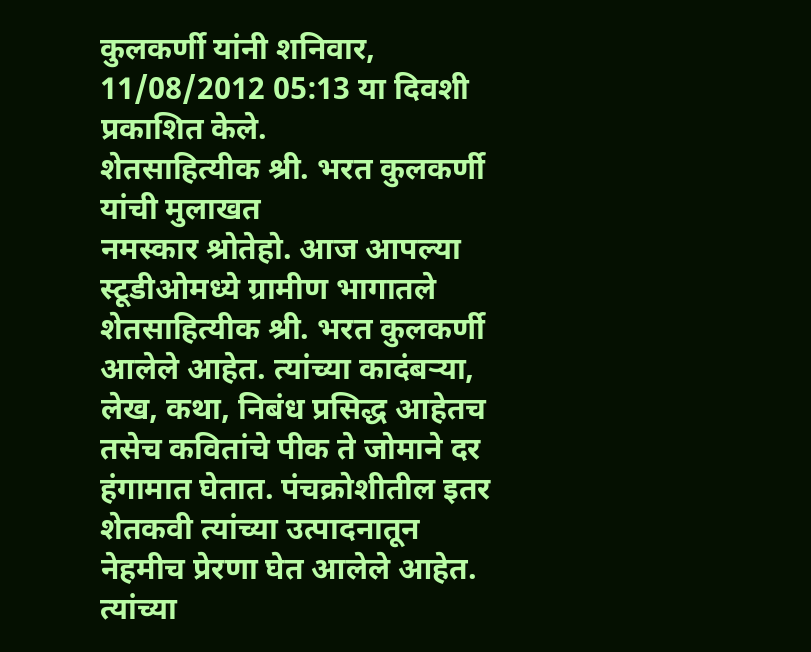कुलकर्णी यांनी शनिवार, 11/08/2012 05:13 या दिवशी प्रकाशित केले.
शेतसाहित्यीक श्री. भरत कुलकर्णी यांची मुलाखत
नमस्कार श्रोतेहो. आज आपल्या स्टूडीओमध्ये ग्रामीण भागातले शेतसाहित्यीक श्री. भरत कुलकर्णी आलेले आहेत. त्यांच्या कादंबर्‍या, लेख, कथा, निबंध प्रसिद्ध आहेतच तसेच कवितांचे पीक ते जोमाने दर हंगामात घेतात. पंचक्रोशीतील इतर शेतकवी त्यांच्या उत्पादनातून नेहमीच प्रेरणा घेत आलेले आहेत. त्यांच्या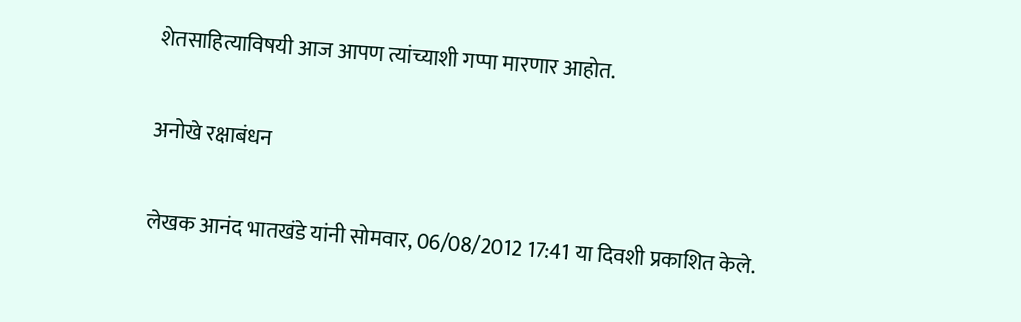शेतसाहित्याविषयी आज आपण त्यांच्याशी गप्पा मारणार आहोत.

अनोखे रक्षाबंधन

लेखक आनंद भातखंडे यांनी सोमवार, 06/08/2012 17:41 या दिवशी प्रकाशित केले.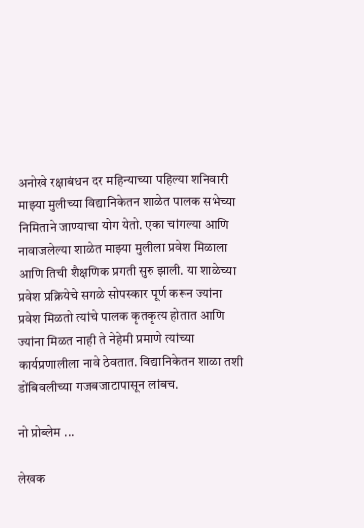अनोखे रक्षाबंधन दर महिन्याच्या पहिल्या शनिवारी माझ्या मुलीच्या विद्यानिकेतन शाळेत पालक सभेच्या निमिताने जाण्याचा योग येतो. एका चांगल्या आणि नावाजलेल्या शाळेत माझ्या मुलीला प्रवेश मिळाला आणि तिची शैक्षणिक प्रगती सुरु झाली. या शाळेच्या प्रवेश प्रक्रियेचे सगळे सोपस्कार पूर्ण करून ज्यांना प्रवेश मिळतो त्यांचे पालक कृतकृत्य होतात आणि ज्यांना मिळत नाही ते नेहेमी प्रमाणे त्यांच्या कार्यप्रणालीला नावे ठेवतात. विद्यानिकेतन शाळा तशी डोंबिवलीच्या गजबजाटापासून लांबच.

नो प्रोब्लेम ...

लेखक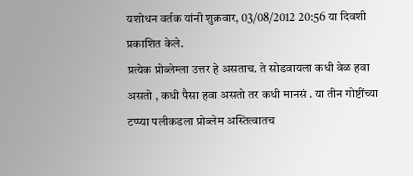यशोधन वर्तक यांनी शुक्रवार, 03/08/2012 20:56 या दिवशी प्रकाशित केले.
प्रत्येक प्रोब्लेम्ला उत्तर हे असताच. ते सोडवायला कधी वेळ हवा असतो , कधी पैसा हवा असतो तर कधी मानसं . या तीन गोष्टींच्या टप्प्या पलीकडला प्रोब्लेम अस्तित्वातच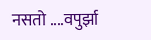नसतो ....वपुर्झा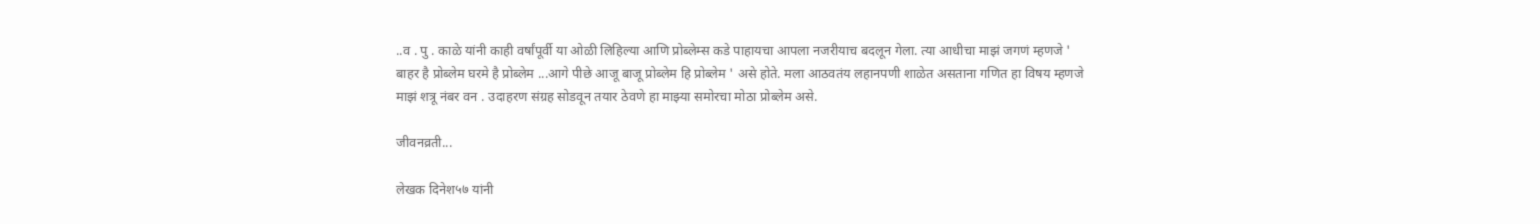..व . पु . काळे यांनी काही वर्षांपूर्वी या ओळी लिहिल्या आणि प्रोब्लेम्स कडे पाहायचा आपला नजरीयाच बदलून गेला. त्या आधीचा माझं जगणं म्हणजे ' बाहर है प्रोब्लेम घरमे है प्रोब्लेम ...आगे पीछे आजू बाजू प्रोब्लेम हि प्रोब्लेम ' असे होते. मला आठवतंय लहानपणी शाळेत असताना गणित हा विषय म्हणजे माझं शत्रू नंबर वन . उदाहरण संग्रह सोडवून तयार ठेवणे हा माझ्या समोरचा मोठा प्रोब्लेम असे.

जीवनव्रती...

लेखक दिनेश५७ यांनी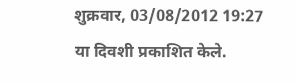शुक्रवार, 03/08/2012 19:27 या दिवशी प्रकाशित केले.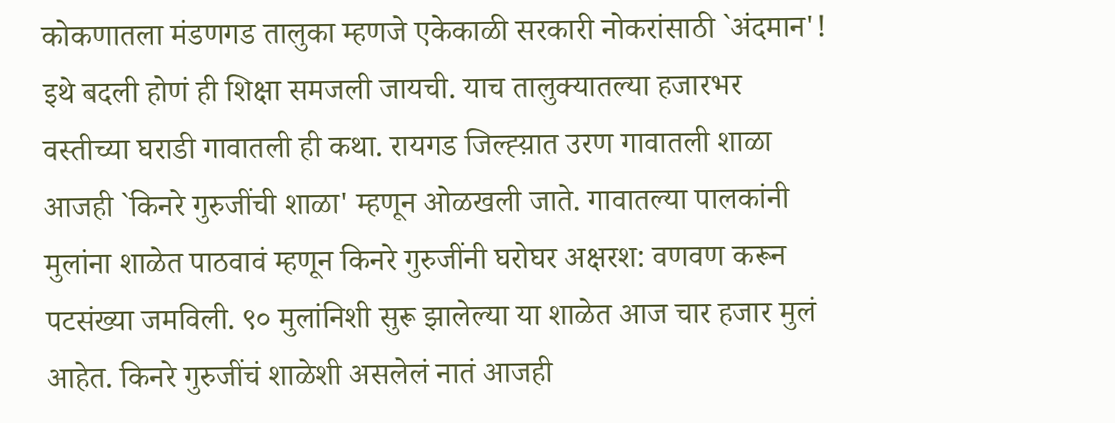कोकणातला मंडणगड तालुका म्हणजे एकेकाळी सरकारी नोकरांसाठी `अंदमान'! इथे बदली होणं ही शिक्षा समजली जायची. याच तालुक्यातल्या हजारभर वस्तीच्या घराडी गावातली ही कथा. रायगड जिल्ह्य़ात उरण गावातली शाळा आजही `किनरे गुरुजींची शाळा' म्हणून ओळखली जाते. गावातल्या पालकांनी मुलांना शाळेत पाठवावं म्हणून किनरे गुरुजींनी घरोघर अक्षरश: वणवण करून पटसंख्या जमविली. ९० मुलांनिशी सुरू झालेल्या या शाळेत आज चार हजार मुलं आहेत. किनरे गुरुजींचं शाळेशी असलेलं नातं आजही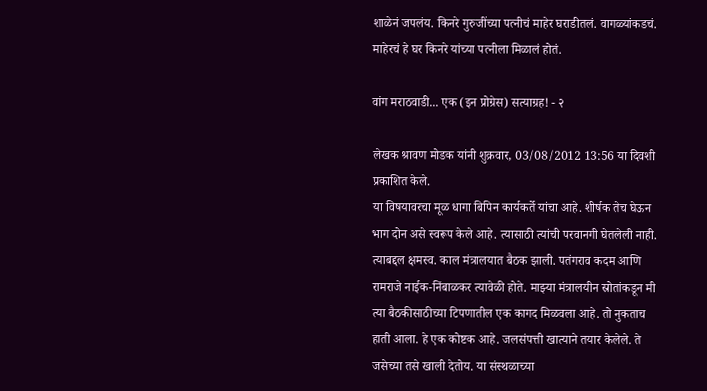शाळेनं जपलंय. किनरे गुरुजींच्या पत्नीचं माहेर घराडीतलं. वागळ्यांकडचं. माहेरचं हे घर किनरे यांच्या पत्नीला मिळालं होतं.

वांग मराठवाडी... एक (इन प्रोग्रेस) सत्याग्रह! - २

लेखक श्रावण मोडक यांनी शुक्रवार, 03/08/2012 13:56 या दिवशी प्रकाशित केले.
या विषयावरचा मूळ धागा बिपिन कार्यकर्ते यांचा आहे. शीर्षक तेच घेऊन भाग दोन असे स्वरूप केले आहे. त्यासाठी त्यांची परवानगी घेतलेली नाही. त्याबद्दल क्षमस्व. काल मंत्रालयात बैठक झाली. पतंगराव कदम आणि रामराजे नाईक-निंबाळकर त्यावेळी होते. माझ्या मंत्रालयीन स्रोतांकडून मी त्या बैठकीसाठीच्या टिपणातील एक कागद मिळवला आहे. तो नुकताच हाती आला. हे एक कोष्टक आहे. जलसंपत्ती खात्याने तयार केलेले. ते जसेच्या तसे खाली देतोय. या संस्थळाच्या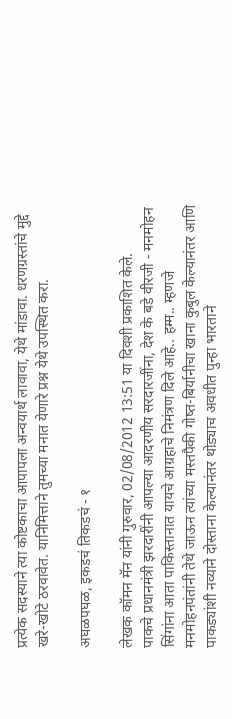प्रत्येक सदस्याने त्या कोष्टकाचा आपापला अन्वयार्थ लावावा, येथे मांडावा. धरणग्रस्तांचे मुद्दे खरे-खोटे ठरवावेत. यानिमित्ताने तुमच्या मनात येणारे प्रश्न येथे उपस्थित करा.

अघळपघळ, इकडचं तिकडचं - १

लेखक कॉमन मॅन यांनी गुरुवार, 02/08/2012 13:51 या दिवशी प्रकाशित केले.
पाकचे प्रधानमंत्री झरदारींनी आपल्या आदरणीय सरदारजींना, देश के बडे वीरजी - मनमोहन सिंगांना आता पाकिस्तानात यायचे आग्रहाचे निमंत्रण दिले आहे.. हम्म.. म्हणजे मनमोहनपंतांनी तेथे जाऊन त्यांच्या मस्तपैकी गोष्त-बिर्यानीचा खाना कुबुल केल्यानंतर आणि पाकड्यांशी नव्याने दोस्ताना केल्यानंतर थोड्याच अवधीत पुन्हा भारताने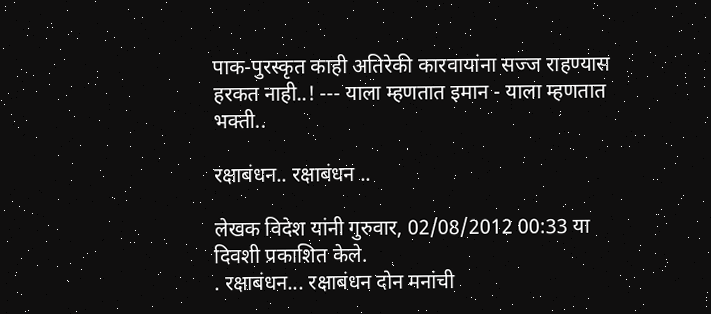पाक-पुरस्कृत काही अतिरेकी कारवायांना सज्ज राहण्यास हरकत नाही..! --- याला म्हणतात इमान - याला म्हणतात भक्ती..

रक्षाबंधन.. रक्षाबंधन ..

लेखक विदेश यांनी गुरुवार, 02/08/2012 00:33 या दिवशी प्रकाशित केले.
. रक्षाबंधन... रक्षाबंधन दोन मनांची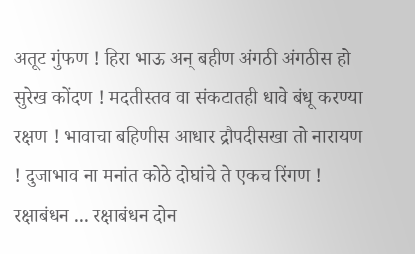अतूट गुंफण ! हिरा भाऊ अन् बहीण अंगठी अंगठीस हो सुरेख कोंदण ! मदतीस्तव वा संकटातही धावे बंधू करण्या रक्षण ! भावाचा बहिणीस आधार द्रौपदीसखा तो नारायण ! दुजाभाव ना मनांत कोठे दोघांचे ते एकच रिंगण ! रक्षाबंधन ... रक्षाबंधन दोन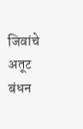जिवांचे अतूट बंधन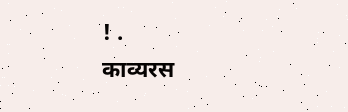! .
काव्यरस